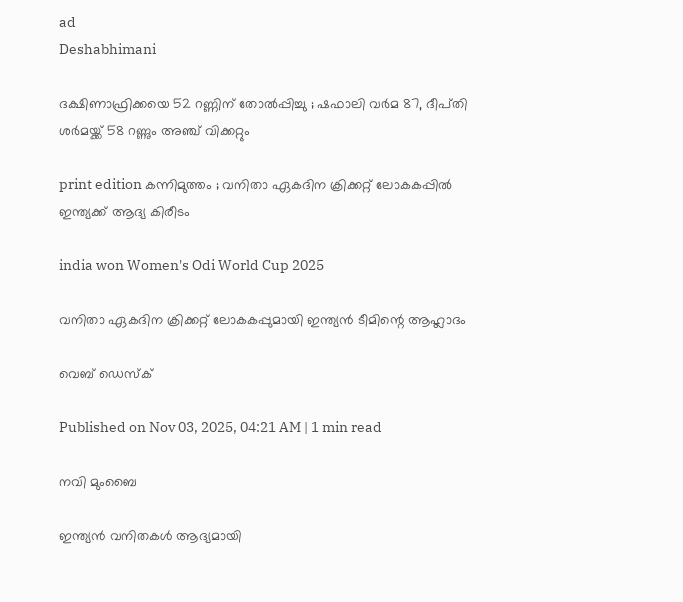ad
Deshabhimani

ദക്ഷിണാഫ്രിക്കയെ 52 റണ്ണിന് തോൽപ്പിച്ചു ; ഷഫാലി വർമ 87, ദീപ്‌തി ശർമയ്ക്ക്‌ 58 റണ്ണും അഞ്ച്‌ വിക്കറ്റും

print edition കന്നിമുത്തം ; വനിതാ ഏകദിന ക്രിക്കറ്റ്‌ ലോകകപ്പിൽ
ഇന്ത്യക്ക് ആദ്യ കിരീടം

india won Women's Odi World Cup 2025

വനിതാ ഏകദിന ക്രിക്കറ്റ്‌ ലോകകപ്പുമായി ഇന്ത്യൻ ടീമിന്റെ ആഹ്ലാദം

വെബ് ഡെസ്ക്

Published on Nov 03, 2025, 04:21 AM | 1 min read

നവി മുംബൈ

ഇന്ത്യൻ വനിതകൾ ആദ്യമായി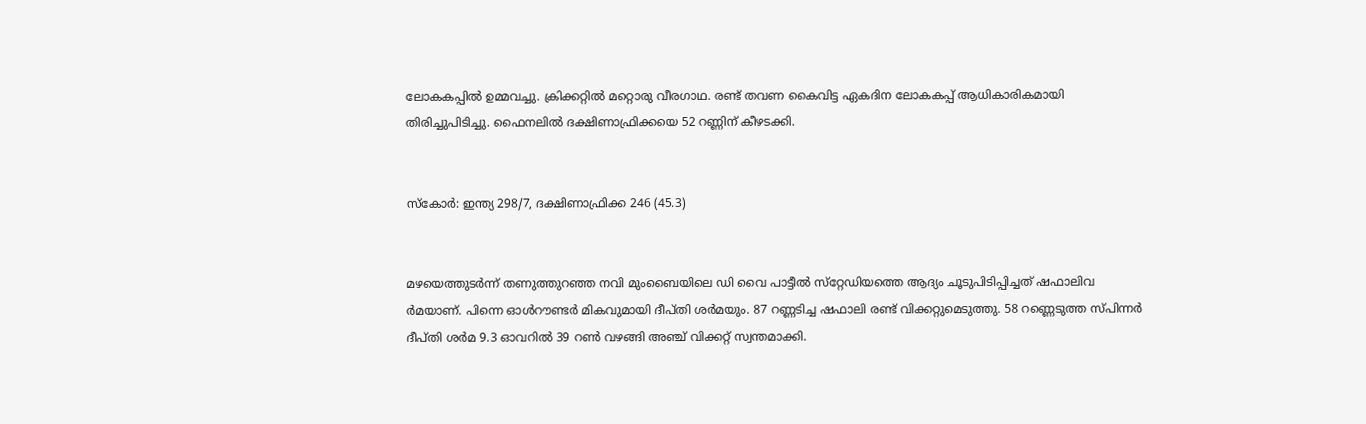ലോകകപ്പിൽ ഉമ്മവച്ചു. ക്രിക്കറ്റിൽ മറ്റൊരു വീരഗാഥ. രണ്ട്‌ തവണ കൈവിട്ട ഏകദിന ലോകകപ്പ്‌ ആധികാരികമായി തിരിച്ചുപിടിച്ചു. ഫൈനലിൽ ദക്ഷിണാഫ്രിക്കയെ 52 റണ്ണിന്‌ കീഴടക്കി.


സ്‌കോർ: ഇന്ത്യ 298/7, ദക്ഷിണാഫ്രിക്ക 246 (45.3)


മഴയെത്തുടർന്ന്‌ തണുത്തുറഞ്ഞ നവി മുംബൈയിലെ ഡി വൈ പാട്ടീൽ സ്‌റ്റേഡിയത്തെ ആദ്യം ചൂടുപിടിപ്പിച്ചത്‌ ഷഫാലിവ ർമയാണ്‌. പിന്നെ ഓൾറ‍ൗണ്ടർ മികവുമായി ദീപ്‌തി ശർമയും. 87 റണ്ണടിച്ച ഷഫാലി രണ്ട്‌ വിക്കറ്റുമെടുത്തു. 58 റണ്ണെടുത്ത സ്‌പിന്നർ ദീപ്‌തി ശർമ 9.3 ഓവറിൽ 39 റൺ വഴങ്ങി അഞ്ച്‌ വിക്കറ്റ്‌ സ്വന്തമാക്കി.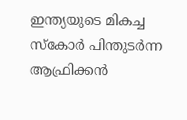ഇന്ത്യയുടെ മികച്ച സ്‌കോർ പിന്തുടർന്ന ആഫ്രിക്കൻ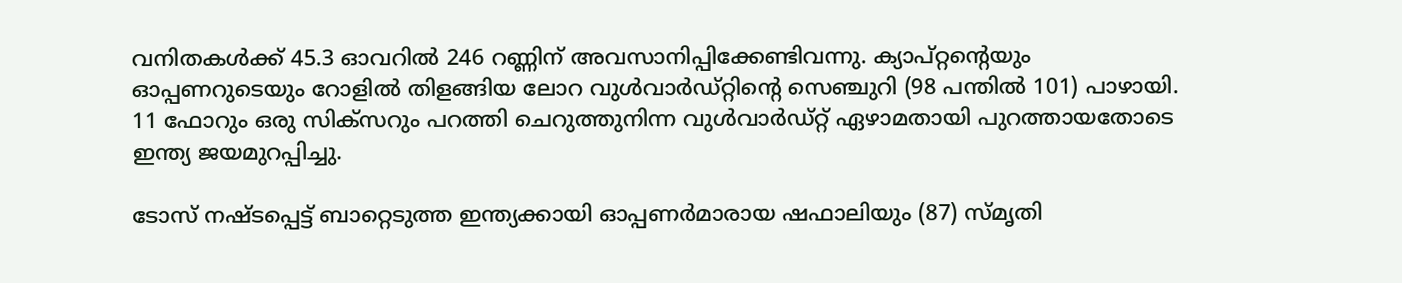വനിതകൾക്ക്‌ 45.3 ഓവറിൽ 246 റണ്ണിന്‌ അവസാനിപ്പിക്കേണ്ടിവന്നു. ക്യാപ്‌റ്റന്റെയും ഓപ്പണറുടെയും റോളിൽ തിളങ്ങിയ ലോറ വുൾവാർഡ്‌റ്റിന്റെ സെഞ്ചുറി (98 പന്തിൽ 101) പാഴായി. 11 ഫോറും ഒരു സിക്‌സറും പറത്തി ചെറുത്തുനിന്ന വുൾവാർഡ്‌റ്റ്‌ ഏഴാമതായി പുറത്തായതോടെ ഇന്ത്യ ജയമുറപ്പിച്ചു.

ടോസ്‌ നഷ്‌ടപ്പെട്ട്‌ ബാറ്റെടുത്ത ഇന്ത്യക്കായി ഓപ്പണർമാരായ ഷഫാലിയും (87) സ്‌മൃതി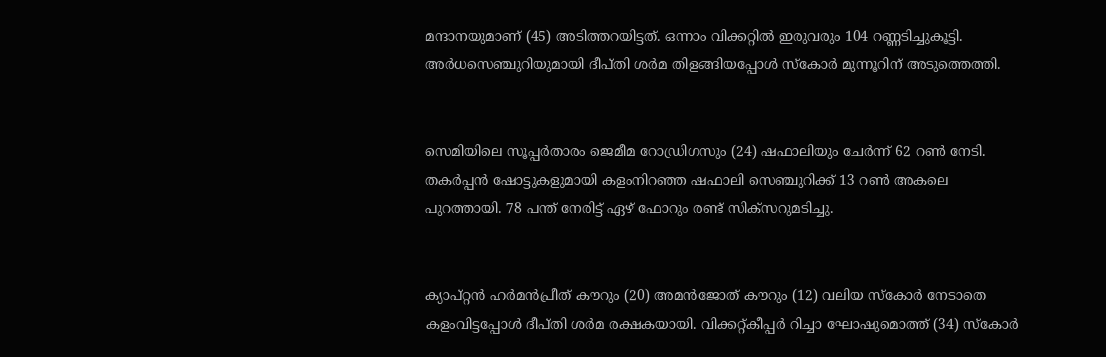മന്ദാനയുമാണ്‌ (45) അടിത്തറയിട്ടത്‌. ഒന്നാം വിക്കറ്റിൽ ഇരുവരും 104 റണ്ണടിച്ചുകൂട്ടി. അർധസെഞ്ചുറിയുമായി ദീപ്‌തി ശർമ തിളങ്ങിയപ്പോൾ സ്‌കോർ മുന്നൂറിന്‌ അടുത്തെത്തി.


സെമിയിലെ സൂപ്പർതാരം ജെമീമ റോഡ്രിഗസും (24) ഷഫാലിയും ചേർന്ന്‌ 62 റൺ നേടി. തകർപ്പൻ ഷോട്ടുകളുമായി കളംനിറഞ്ഞ ഷഫാലി സെഞ്ചുറിക്ക്‌ 13 റൺ അകലെ പുറത്തായി. 78 പന്ത്‌ നേരിട്ട്‌ ഏഴ്‌ ഫോറും രണ്ട്‌ സിക്‌സറുമടിച്ചു.


ക്യാപ്‌റ്റൻ ഹർമൻപ്രീത്‌ ക‍ൗറും (20) അമൻജോത്‌ ക‍ൗറും (12) വലിയ സ്‌കോർ നേടാതെ കളംവിട്ടപ്പോൾ ദീപ്‌തി ശർമ രക്ഷകയായി. വിക്കറ്റ്‌കീപ്പർ റിച്ചാ ഘോഷുമൊത്ത്‌ (34) സ്‌കോർ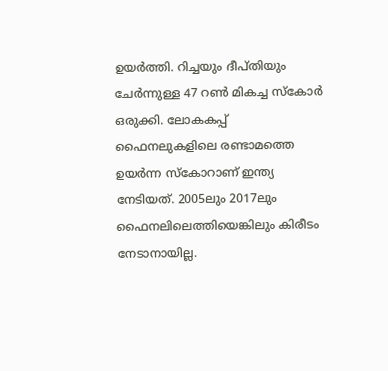ഉയർത്തി. റിച്ചയും ദീപ്‌തിയും ചേർന്നുള്ള 47 റൺ മികച്ച സ്‌കോർ ഒരുക്കി. ലോകകപ്പ്‌ ഫൈനലുകളിലെ രണ്ടാമത്തെ ഉയർന്ന സ്‌കോറാണ്‌ ഇന്ത്യ നേടിയത്‌. 2005ലും 2017ലും ഫൈനലിലെത്തിയെങ്കിലും കിരീടം നേടാനായില്ല.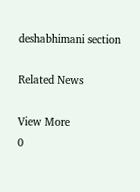deshabhimani section

Related News

View More
0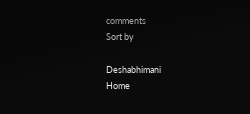comments
Sort by

Deshabhimani
Home